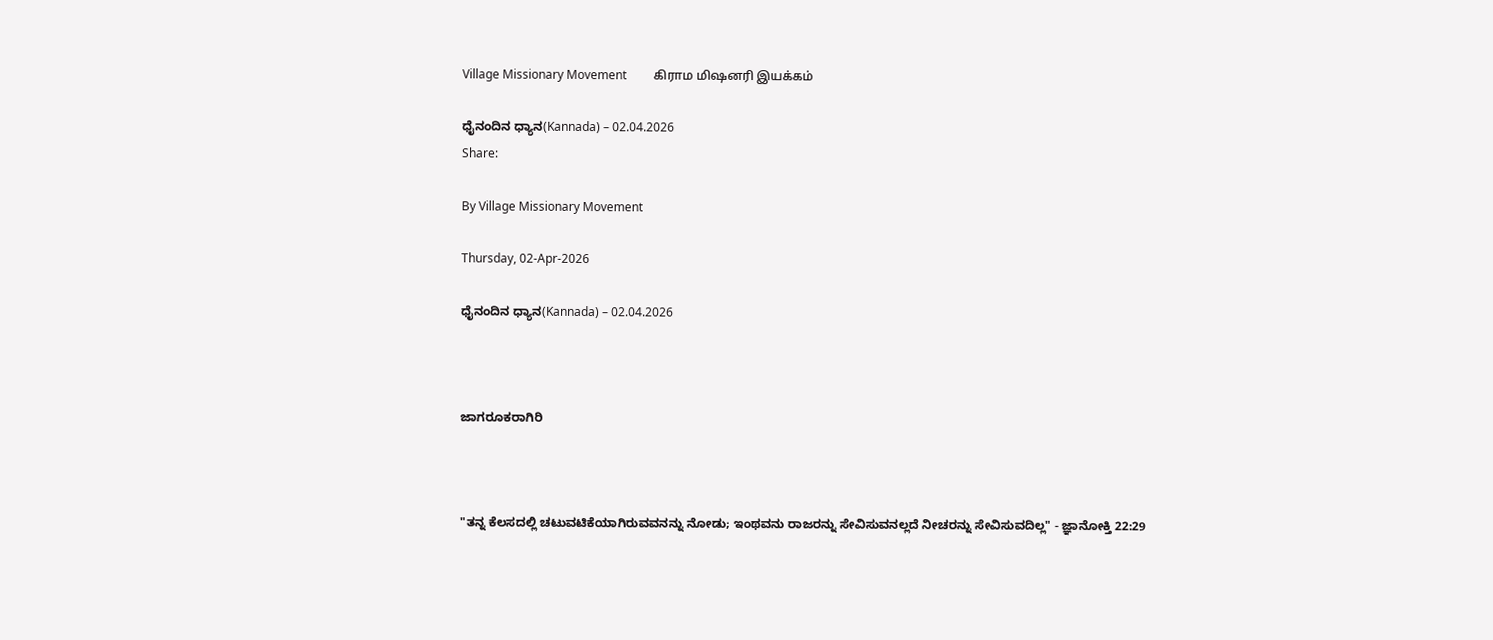Village Missionary Movement         கிராம மிஷனரி இயக்கம்

ಧೈನಂದಿನ ಧ್ಯಾನ(Kannada) – 02.04.2026
Share:

By Village Missionary Movement

Thursday, 02-Apr-2026

ಧೈನಂದಿನ ಧ್ಯಾನ(Kannada) – 02.04.2026



ಜಾಗರೂಕರಾಗಿರಿ



"ತನ್ನ ಕೆಲಸದಲ್ಲಿ ಚಟುವಟಿಕೆಯಾಗಿರುವವನನ್ನು ನೋಡು; ಇಂಥವನು ರಾಜರನ್ನು ಸೇವಿಸುವನಲ್ಲದೆ ನೀಚರನ್ನು ಸೇವಿಸುವದಿಲ್ಲ" - ಜ್ಞಾನೋಕ್ತಿ 22:29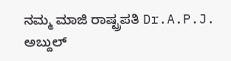ನಮ್ಮ ಮಾಜಿ ರಾಷ್ಟ್ರಪತಿ Dr.A.P.J. ಅಬ್ದುಲ್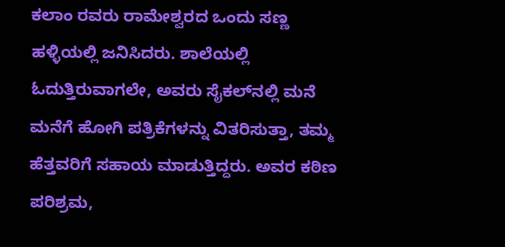ಕಲಾಂ ರವರು ರಾಮೇಶ್ವರದ ಒಂದು ಸಣ್ಣ ಹಳ್ಳಿಯಲ್ಲಿ ಜನಿಸಿದರು. ಶಾಲೆಯಲ್ಲಿ ಓದುತ್ತಿರುವಾಗಲೇ, ಅವರು ಸೈಕಲ್‌ನಲ್ಲಿ ಮನೆ ಮನೆಗೆ ಹೋಗಿ ಪತ್ರಿಕೆಗಳನ್ನು ವಿತರಿಸುತ್ತಾ, ತಮ್ಮ ಹೆತ್ತವರಿಗೆ ಸಹಾಯ ಮಾಡುತ್ತಿದ್ದರು. ಅವರ ಕಠಿಣ ಪರಿಶ್ರಮ,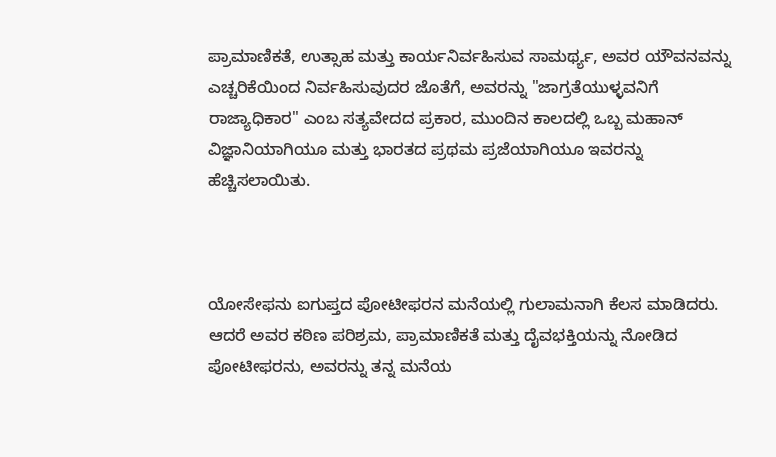ಪ್ರಾಮಾಣಿಕತೆ, ಉತ್ಸಾಹ ಮತ್ತು ಕಾರ್ಯನಿರ್ವಹಿಸುವ ಸಾಮರ್ಥ್ಯ, ಅವರ ಯೌವನವನ್ನು ಎಚ್ಚರಿಕೆಯಿಂದ ನಿರ್ವಹಿಸುವುದರ ಜೊತೆಗೆ, ಅವರನ್ನು "ಜಾಗ್ರತೆಯುಳ್ಳವನಿಗೆ ರಾಜ್ಯಾಧಿಕಾರ" ಎಂಬ ಸತ್ಯವೇದದ ಪ್ರಕಾರ, ಮುಂದಿನ ಕಾಲದಲ್ಲಿ ಒಬ್ಬ ಮಹಾನ್ ವಿಜ್ಞಾನಿಯಾಗಿಯೂ ಮತ್ತು ಭಾರತದ ಪ್ರಥಮ ಪ್ರಜೆಯಾಗಿಯೂ ಇವರನ್ನು ಹೆಚ್ಚಿಸಲಾಯಿತು.



ಯೋಸೇಫನು ಐಗುಪ್ತದ ಪೋಟೀಫರನ ಮನೆಯಲ್ಲಿ ಗುಲಾಮನಾಗಿ ಕೆಲಸ ಮಾಡಿದರು. ಆದರೆ ಅವರ ಕಠಿಣ ಪರಿಶ್ರಮ, ಪ್ರಾಮಾಣಿಕತೆ ಮತ್ತು ದೈವಭಕ್ತಿಯನ್ನು ನೋಡಿದ ಪೋಟೀಫರನು, ಅವರನ್ನು ತನ್ನ ಮನೆಯ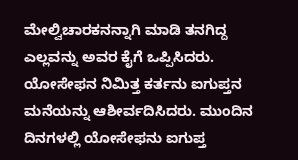ಮೇಲ್ವಿಚಾರಕನನ್ನಾಗಿ ಮಾಡಿ ತನಗಿದ್ದ ಎಲ್ಲವನ್ನು ಅವರ ಕೈಗೆ ಒಪ್ಪಿಸಿದರು. ಯೋಸೇಫನ ನಿಮಿತ್ತ ಕರ್ತನು ಐಗುಪ್ತನ ಮನೆಯನ್ನು ಆಶೀರ್ವದಿಸಿದರು. ಮುಂದಿನ ದಿನಗಳಲ್ಲಿ ಯೋಸೇಫನು ಐಗುಪ್ತ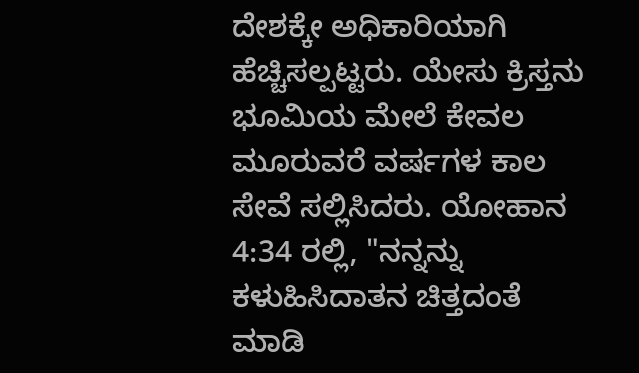ದೇಶಕ್ಕೇ ಅಧಿಕಾರಿಯಾಗಿ ಹೆಚ್ಚಿಸಲ್ಪಟ್ಟರು. ಯೇಸು ಕ್ರಿಸ್ತನು ಭೂಮಿಯ ಮೇಲೆ ಕೇವಲ ಮೂರುವರೆ ವರ್ಷಗಳ ಕಾಲ ಸೇವೆ ಸಲ್ಲಿಸಿದರು. ಯೋಹಾನ 4:34 ರಲ್ಲಿ, "ನನ್ನನ್ನು ಕಳುಹಿಸಿದಾತನ ಚಿತ್ತದಂತೆ ಮಾಡಿ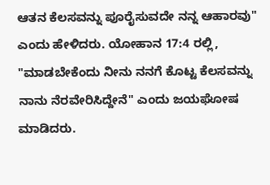ಆತನ ಕೆಲಸವನ್ನು ಪೂರೈಸುವದೇ ನನ್ನ ಆಹಾರವು" ಎಂದು ಹೇಳಿದರು. ಯೋಹಾನ 17:4 ರಲ್ಲಿ, "ಮಾಡಬೇಕೆಂದು ನೀನು ನನಗೆ ಕೊಟ್ಟ ಕೆಲಸವನ್ನು ನಾನು ನೆರವೇರಿಸಿದ್ದೇನೆ" ಎಂದು ಜಯಘೋಷ ಮಾಡಿದರು.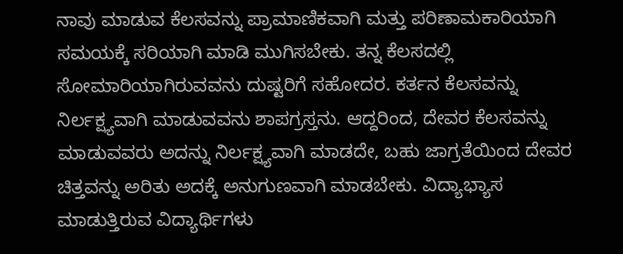ನಾವು ಮಾಡುವ ಕೆಲಸವನ್ನು ಪ್ರಾಮಾಣಿಕವಾಗಿ ಮತ್ತು ಪರಿಣಾಮಕಾರಿಯಾಗಿ ಸಮಯಕ್ಕೆ ಸರಿಯಾಗಿ ಮಾಡಿ ಮುಗಿಸಬೇಕು. ತನ್ನ ಕೆಲಸದಲ್ಲಿ ಸೋಮಾರಿಯಾಗಿರುವವನು ದುಷ್ಟರಿಗೆ ಸಹೋದರ. ಕರ್ತನ ಕೆಲಸವನ್ನು ನಿರ್ಲಕ್ಷ್ಯವಾಗಿ ಮಾಡುವವನು ಶಾಪಗ್ರಸ್ತನು. ಆದ್ದರಿಂದ, ದೇವರ ಕೆಲಸವನ್ನು ಮಾಡುವವರು ಅದನ್ನು ನಿರ್ಲಕ್ಷ್ಯವಾಗಿ ಮಾಡದೇ, ಬಹು ಜಾಗ್ರತೆಯಿಂದ ದೇವರ ಚಿತ್ತವನ್ನು ಅರಿತು ಅದಕ್ಕೆ ಅನುಗುಣವಾಗಿ ಮಾಡಬೇಕು. ವಿದ್ಯಾಭ್ಯಾಸ ಮಾಡುತ್ತಿರುವ ವಿದ್ಯಾರ್ಥಿಗಳು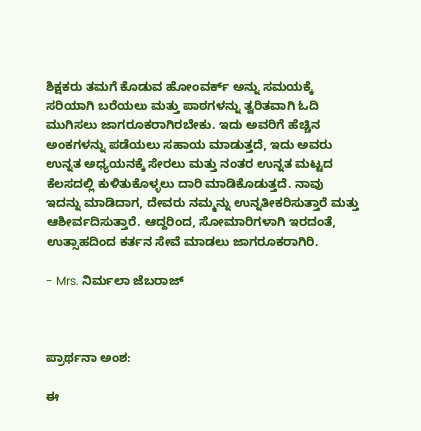ಶಿಕ್ಷಕರು ತಮಗೆ ಕೊಡುವ ಹೋಂವರ್ಕ್ ಅನ್ನು ಸಮಯಕ್ಕೆ ಸರಿಯಾಗಿ ಬರೆಯಲು ಮತ್ತು ಪಾಠಗಳನ್ನು ತ್ವರಿತವಾಗಿ ಓದಿ ಮುಗಿಸಲು ಜಾಗರೂಕರಾಗಿರಬೇಕು. ಇದು ಅವರಿಗೆ ಹೆಚ್ಚಿನ ಅಂಕಗಳನ್ನು ಪಡೆಯಲು ಸಹಾಯ ಮಾಡುತ್ತದೆ, ಇದು ಅವರು ಉನ್ನತ ಅಧ್ಯಯನಕ್ಕೆ ಸೇರಲು ಮತ್ತು ನಂತರ ಉನ್ನತ ಮಟ್ಟದ ಕೆಲಸದಲ್ಲಿ ಕುಳಿತುಕೊಳ್ಳಲು ದಾರಿ ಮಾಡಿಕೊಡುತ್ತದೆ. ನಾವು ಇದನ್ನು ಮಾಡಿದಾಗ, ದೇವರು ನಮ್ಮನ್ನು ಉನ್ನತೀಕರಿಸುತ್ತಾರೆ ಮತ್ತು ಆಶೀರ್ವದಿಸುತ್ತಾರೆ. ಆದ್ದರಿಂದ, ಸೋಮಾರಿಗಳಾಗಿ ಇರದಂತೆ, ಉತ್ಸಾಹದಿಂದ ಕರ್ತನ ಸೇವೆ ಮಾಡಲು ಜಾಗರೂಕರಾಗಿರಿ.

- Mrs. ನಿರ್ಮಲಾ ಜೆಬರಾಜ್



ಪ್ರಾರ್ಥನಾ ಅಂಶ:

ಈ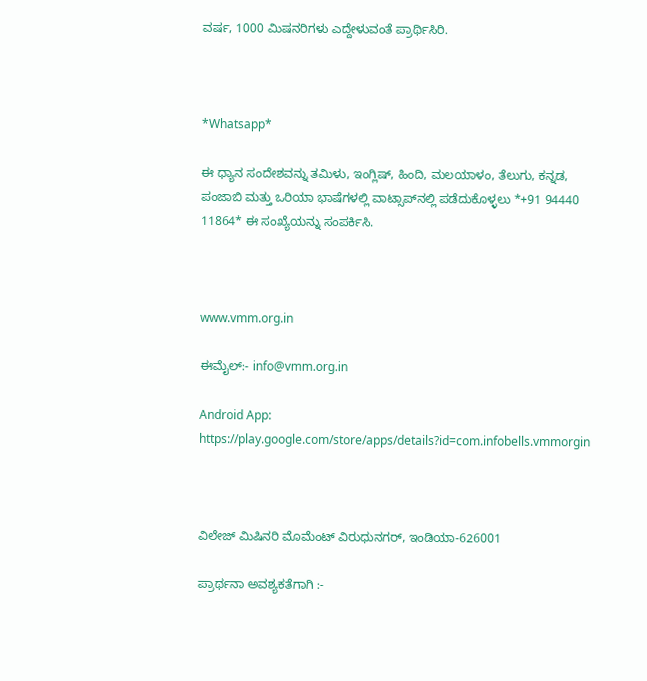ವರ್ಷ, 1000 ಮಿಷನರಿಗಳು ಎದ್ದೇಳುವಂತೆ ಪ್ರಾರ್ಥಿಸಿರಿ.



*Whatsapp*

ಈ ಧ್ಯಾನ ಸಂದೇಶವನ್ನು ತಮಿಳು, ಇಂಗ್ಲಿಷ್, ಹಿಂದಿ, ಮಲಯಾಳಂ, ತೆಲುಗು, ಕನ್ನಡ, ಪಂಜಾಬಿ ಮತ್ತು ಒರಿಯಾ ಭಾಷೆಗಳಲ್ಲಿ ವಾಟ್ಸಾಪ್‌ನಲ್ಲಿ ಪಡೆದುಕೊಳ್ಳಲು *+91 94440 11864* ಈ ಸಂಖ್ಯೆಯನ್ನು ಸಂಪರ್ಕಿಸಿ.



www.vmm.org.in

ಈಮೈಲ್:- info@vmm.org.in

Android App: https://play.google.com/store/apps/details?id=com.infobells.vmmorgin



ವಿಲೇಜ್ ಮಿಷಿನರಿ ಮೊಮೆಂಟ್ ವಿರುಧುನಗರ್, ಇಂಡಿಯಾ-626001

ಪ್ರಾರ್ಥನಾ ಅವಶ್ಯಕತೆಗಾಗಿ :-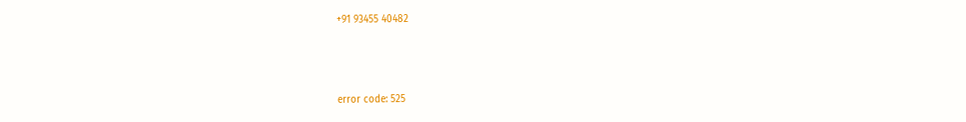+91 93455 40482



error code: 525